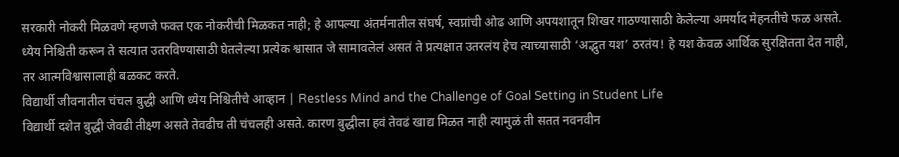सरकारी नोकरी मिळवणे म्हणजे फक्त एक नोकरीची मिळकत नाही; हे आपल्या अंतर्मनातील संघर्ष, स्वप्नांची ओढ आणि अपयशातून शिखर गाठण्यासाठी केलेल्या अमर्याद मेहनतीचे फळ असते. ध्येय निश्चिती करून ते सत्यात उतरविण्यासाठी घेतलेल्या प्रत्येक श्वासात जे सामावलेलं असतं ते प्रत्यक्षात उतरलंय हेच त्याच्यासाठी ‘अद्भुत यश’ ठरतंय! हे यश केवळ आर्थिक सुरक्षितता देत नाही, तर आत्मविश्वासालाही बळकट करते.
विद्यार्थी जीवनातील चंचल बुद्धी आणि ध्येय निश्चितीचे आव्हान | Restless Mind and the Challenge of Goal Setting in Student Life
विद्यार्थी दशेत बुद्धी जेवढी तीक्ष्ण असते तेवढीच ती चंचलही असते. कारण बुद्धीला हवं तेवढं खाद्य मिळत नाही त्यामुळं ती सतत नवनवीन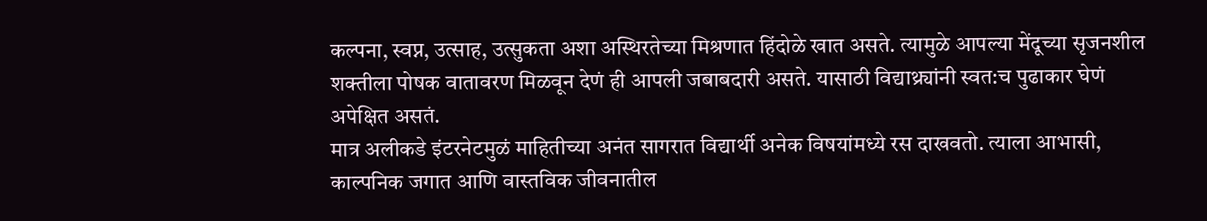कल्पना, स्वप्न, उत्साह, उत्सुकता अशा अस्थिरतेच्या मिश्रणात हिंदोळे खात असते. त्यामुळे आपल्या मेंदूच्या सृजनशील शक्तीला पोषक वातावरण मिळवून देणं ही आपली जबाबदारी असते. यासाठी विद्याथ्र्यांनी स्वत:च पुढाकार घेणं अपेक्षित असतं.
मात्र अलीकडे इंटरनेटमुळं माहितीच्या अनंत सागरात विद्यार्थी अनेक विषयांमध्ये रस दाखवतो. त्याला आभासी, काल्पनिक जगात आणि वास्तविक जीवनातील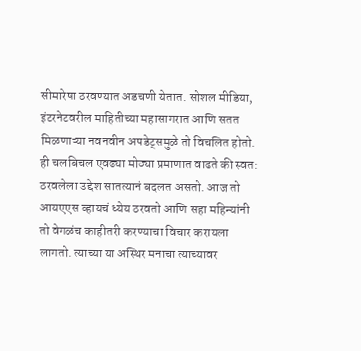सीमारेषा ठरवण्यात अडचणी येतात. सोशल मीडिया, इंटरनेटवरील माहितीच्या महासागरात आणि सतत मिळणाऱ्या नवनवीन अपडेट्समुळे तो विचलित होतो. ही चलबिचल एवढ्या मोठ्या प्रमाणात वाढते की स्वत: ठरवलेला उद्देश सातत्यानं बदलत असतो. आज तो आयएएस व्हायचं ध्येय ठरवतो आणि सहा महिन्यांनी तो वेगळंच काहीतरी करण्याचा विचार करायला लागतो. त्याच्या या अस्थिर मनाचा त्याच्यावर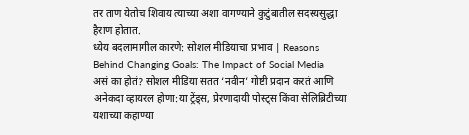तर ताण येतोच शिवाय त्याच्या अशा वागण्याने कुटुंबातील सदस्यसुद्धा हैराण होतात.
ध्येय बदलामागील कारणे: सोशल मीडियाचा प्रभाव | Reasons Behind Changing Goals: The Impact of Social Media
असं का होतं? सोशल मीडिया सतत ‘नवीन’ गोष्टी प्रदान करतं आणि अनेकदा व्हायरल होणा:या ट्रेंड्स, प्रेरणादायी पोस्ट्स किंवा सेलिब्रिटीच्या यशाच्या कहाण्या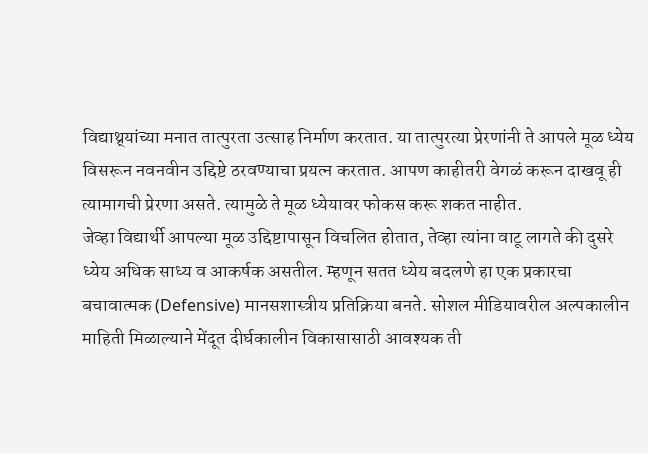विद्याथ्र्यांच्या मनात तात्पुरता उत्साह निर्माण करतात. या तात्पुरत्या प्रेरणांनी ते आपले मूळ ध्येय विसरून नवनवीन उद्दिष्टे ठरवण्याचा प्रयत्न करतात. आपण काहीतरी वेगळं करून दाखवू ही त्यामागची प्रेरणा असते. त्यामुळे ते मूळ ध्येयावर फोकस करू शकत नाहीत.
जेव्हा विद्यार्थी आपल्या मूळ उद्दिष्टापासून विचलित होतात, तेव्हा त्यांना वाटू लागते की दुसरे ध्येय अधिक साध्य व आकर्षक असतील. म्हणून सतत ध्येय बदलणे हा एक प्रकारचा बचावात्मक (Defensive) मानसशास्त्रीय प्रतिक्रिया बनते. सोशल मीडियावरील अल्पकालीन माहिती मिळाल्याने मेंदूत दीर्घकालीन विकासासाठी आवश्यक ती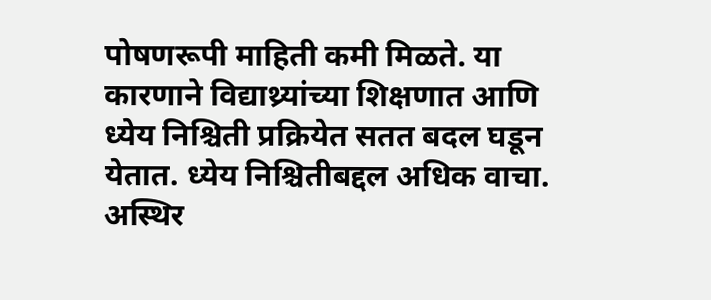पोषणरूपी माहिती कमी मिळते. या कारणाने विद्याथ्र्यांच्या शिक्षणात आणि ध्येय निश्चिती प्रक्रियेत सतत बदल घडून येतात. ध्येय निश्चितीबद्दल अधिक वाचा.
अस्थिर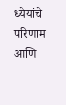ध्येयांचे परिणाम आणि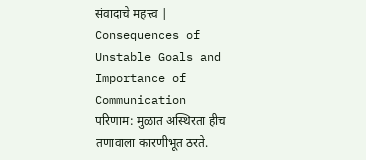संवादाचे महत्त्व | Consequences of Unstable Goals and Importance of Communication
परिणाम: मुळात अस्थिरता हीच तणावाला कारणीभूत ठरते.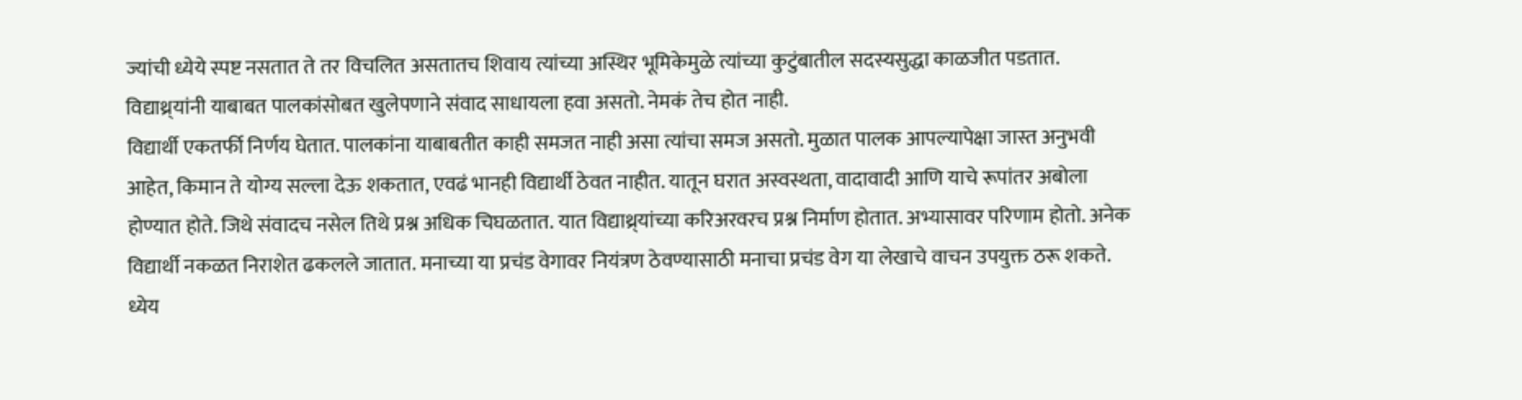ज्यांची ध्येये स्पष्ट नसतात ते तर विचलित असतातच शिवाय त्यांच्या अस्थिर भूमिकेमुळे त्यांच्या कुटुंबातील सदस्यसुद्धा काळजीत पडतात. विद्याथ्र्यांनी याबाबत पालकांसोबत खुलेपणाने संवाद साधायला हवा असतो. नेमकं तेच होत नाही.
विद्यार्थी एकतर्फी निर्णय घेतात. पालकांना याबाबतीत काही समजत नाही असा त्यांचा समज असतो. मुळात पालक आपल्यापेक्षा जास्त अनुभवी आहेत, किमान ते योग्य सल्ला देऊ शकतात, एवढं भानही विद्यार्थी ठेवत नाहीत. यातून घरात अस्वस्थता, वादावादी आणि याचे रूपांतर अबोला होण्यात होते. जिथे संवादच नसेल तिथे प्रश्न अधिक चिघळतात. यात विद्याथ्र्यांच्या करिअरवरच प्रश्न निर्माण होतात. अभ्यासावर परिणाम होतो. अनेक विद्यार्थी नकळत निराशेत ढकलले जातात. मनाच्या या प्रचंड वेगावर नियंत्रण ठेवण्यासाठी मनाचा प्रचंड वेग या लेखाचे वाचन उपयुक्त ठरू शकते.
ध्येय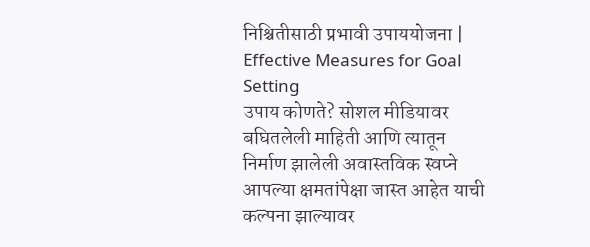निश्चितीसाठी प्रभावी उपाययोजना | Effective Measures for Goal Setting
उपाय कोणते? सोशल मीडियावर बघितलेली माहिती आणि त्यातून निर्माण झालेली अवास्तविक स्वप्ने आपल्या क्षमतांपेक्षा जास्त आहेत याची कल्पना झाल्यावर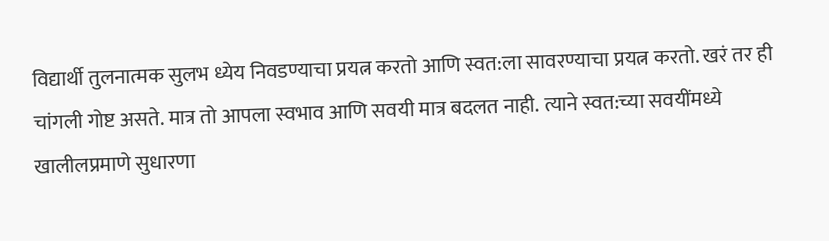विद्यार्थी तुलनात्मक सुलभ ध्येय निवडण्याचा प्रयत्न करतो आणि स्वत:ला सावरण्याचा प्रयत्न करतो. खरं तर ही चांगली गोष्ट असते. मात्र तो आपला स्वभाव आणि सवयी मात्र बदलत नाही. त्याने स्वत:च्या सवयींमध्ये खालीलप्रमाणे सुधारणा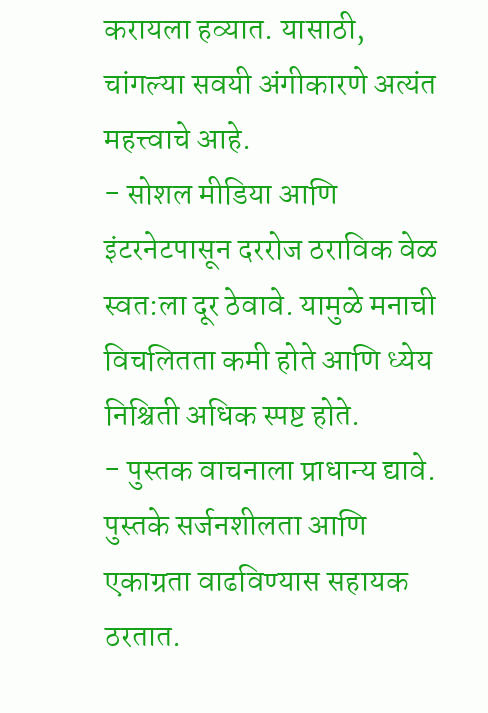करायला हव्यात. यासाठी, चांगल्या सवयी अंगीकारणे अत्यंत महत्त्वाचे आहे.
- सोशल मीडिया आणि इंटरनेटपासून दररोज ठराविक वेळ स्वत:ला दूर ठेवावे. यामुळे मनाची विचलितता कमी होते आणि ध्येय निश्चिती अधिक स्पष्ट होते.
- पुस्तक वाचनाला प्राधान्य द्यावे. पुस्तके सर्जनशीलता आणि एकाग्रता वाढविण्यास सहायक ठरतात.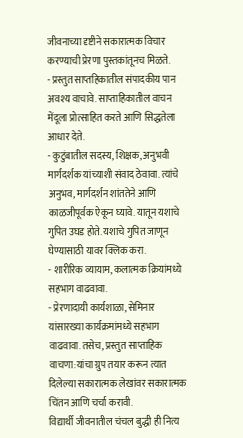जीवनाच्या दृष्टीने सकारात्मक विचार करण्याची प्रेरणा पुस्तकांतूनच मिळते.
- प्रस्तुत साप्तहिकातील संपादकीय पान अवश्य वाचावे. साप्ताहिकातील वाचन मेंदूला प्रोत्साहित करते आणि सिद्धतेला आधार देते.
- कुटुंबातील सदस्य, शिक्षक, अनुभवी मार्गदर्शक यांच्याशी संवाद ठेवावा. त्यांचे अनुभव, मार्गदर्शन शांततेने आणि काळजीपूर्वक ऐकून घ्यावे. यातून यशाचे गुपित उघड होते. यशाचे गुपित जाणून घेण्यासाठी यावर क्लिक करा.
- शारीरिक व्यायाम, कलात्मक क्रियांमध्ये सहभाग वाढवावा.
- प्रेरणादायी कार्यशाळा, सेमिनार यांसारख्या कार्यक्रमांमध्ये सहभाग वाढवावा. तसेच, प्रस्तुत साप्ताहिक वाचणा:यांचा ग्रुप तयार करून त्यात दिलेल्या सकारात्मक लेखांवर सकारात्मक चिंतन आणि चर्चा करावी.
विद्यार्थी जीवनातील चंचल बुद्धी ही नित्य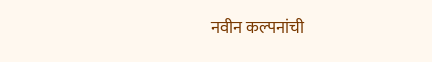नवीन कल्पनांची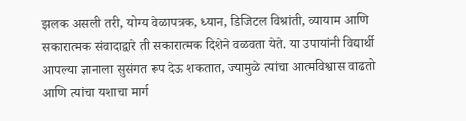झलक असली तरी, योग्य वेळापत्रक, ध्यान, डिजिटल विश्रांती, व्यायाम आणि सकारात्मक संवादाद्वारे ती सकारात्मक दिशेने वळवता येते. या उपायांनी विद्यार्थी आपल्या ज्ञानाला सुसंगत रूप देऊ शकतात, ज्यामुळे त्यांचा आत्मविश्वास वाढतो आणि त्यांचा यशाचा मार्ग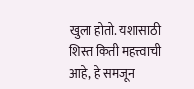खुला होतो. यशासाठी शिस्त किती महत्त्वाची आहे, हे समजून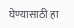घेण्यासाठी हा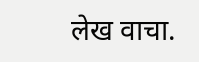लेख वाचा.